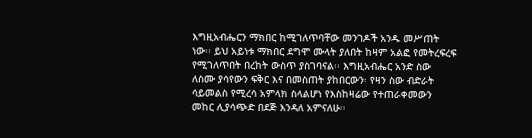እግዚአብሔርን ማክበር ከሚገለጥባቸው መንገዶች አንዱ መሥጠት ነው፡፡ ይህ አይነቱ ማክበር ደግሞ ሙላት ያለበት ከዛም አልፎ የመትረፍረፍ የሚገለጥበት በረከት ውስጥ ያስገባናል፡፡ እግዚአብሔር አንድ ስው ለስሙ ያሳየውን ፍቅር እና በመስጠት ያከበርውን፡ የዛን ስው ብድራት ሳይመልስ የሚረሳ አምላክ ስላልሆነ የእስከዛሬው የተጠራቀመውን መከር ሊያሳጭድ በደጅ እንዳለ አምናለሁ፡፡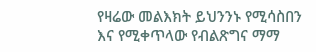የዛሬው መልእክት ይህንንኑ የሚሳስበን እና የሚቀጥላው የብልጽግና ማማ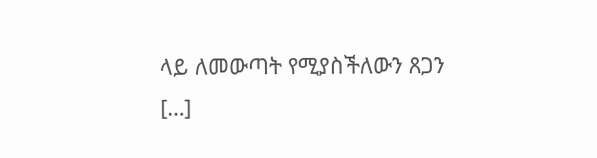ላይ ለመውጣት የሚያስችለውን ጸጋን […]